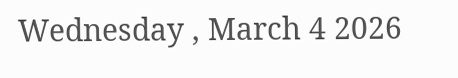Wednesday , March 4 2026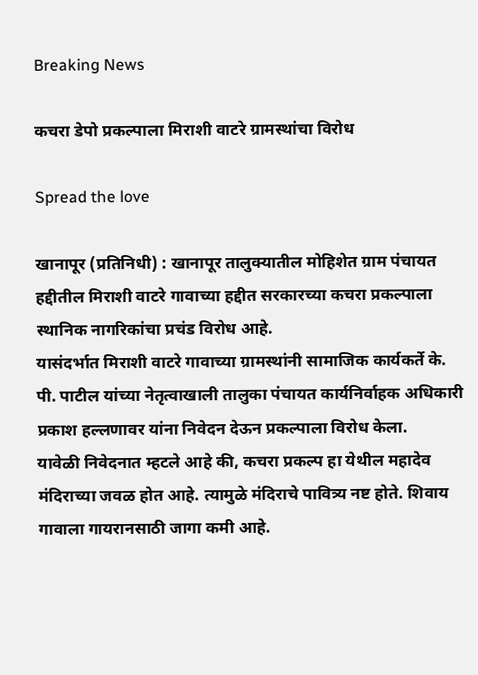Breaking News

कचरा डेपो प्रकल्पाला मिराशी वाटरे ग्रामस्थांचा विरोध

Spread the love

खानापूर (प्रतिनिधी) : खानापूर तालुक्यातील मोहिशेत ग्राम पंचायत हद्दीतील मिराशी वाटरे गावाच्या हद्दीत सरकारच्या कचरा प्रकल्पाला स्थानिक नागरिकांचा प्रचंड विरोध आहे.
यासंदर्भात मिराशी वाटरे गावाच्या ग्रामस्थांनी सामाजिक कार्यकर्ते के. पी. पाटील यांच्या नेतृत्वाखाली तालुका पंचायत कार्यनिर्वाहक अधिकारी प्रकाश हल्लणावर यांना निवेदन देऊन प्रकल्पाला विरोध केला.
यावेळी निवेदनात म्हटले आहे की, कचरा प्रकल्प हा येथील महादेव मंदिराच्या जवळ होत आहे. त्यामुळे मंदिराचे पावित्र्य नष्ट होते. शिवाय गावाला गायरानसाठी जागा कमी आहे.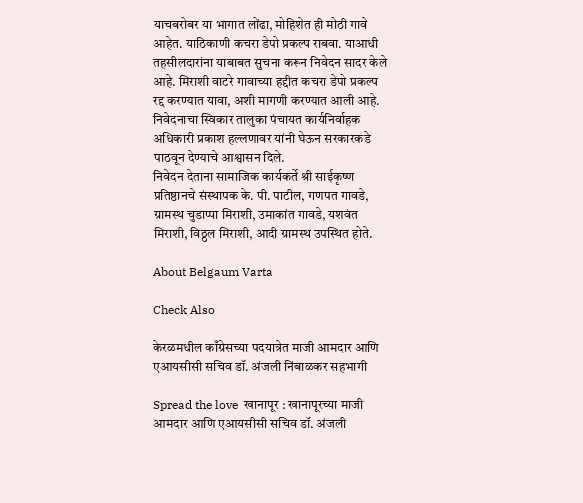याचबरोबर या भागात लोंढा, मोहिशेत ही मोठी गावे आहेत. याठिकाणी कचरा डेपो प्रकल्प राबवा. याआधी तहसीलदारांना याबाबत सुचना करून निवेदन सादर केले आहे. मिराशी वाटरे गावाच्या हद्दीत कचरा डेपो प्रकल्प रद्द करण्यात यावा, अशी मागणी करण्यात आली आहे. निवेदनाचा स्विकार तालुका पंचायत कार्यनिर्वाहक अधिकारी प्रकाश हल्लणावर यांनी घेऊन सरकारकडे पाठवून देण्याचे आश्वासन दिले.
निवेदन देताना सामाजिक कार्यकर्ते श्री साईकृष्ण प्रतिष्ठानचे संस्थापक के. पी. पाटील, गणपत गावडे, ग्रामस्थ चुडाप्पा मिराशी, उमाकांत गावडे, यशवंत मिराशी, विठ्ठल मिराशी, आदी ग्रामस्थ उपस्थित होते.

About Belgaum Varta

Check Also

केरळमधील काँग्रेसच्या पदयात्रेत माजी आमदार आणि एआयसीसी सचिव डॉ. अंजली निंबाळकर सहभागी

Spread the love  खानापूर : खानापूरच्या माजी आमदार आणि एआयसीसी सचिव डॉ. अंजली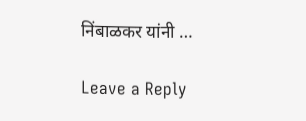निंबाळकर यांनी …

Leave a Reply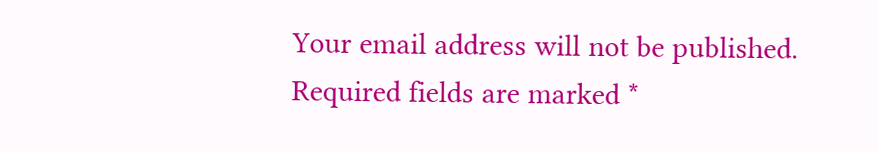Your email address will not be published. Required fields are marked *